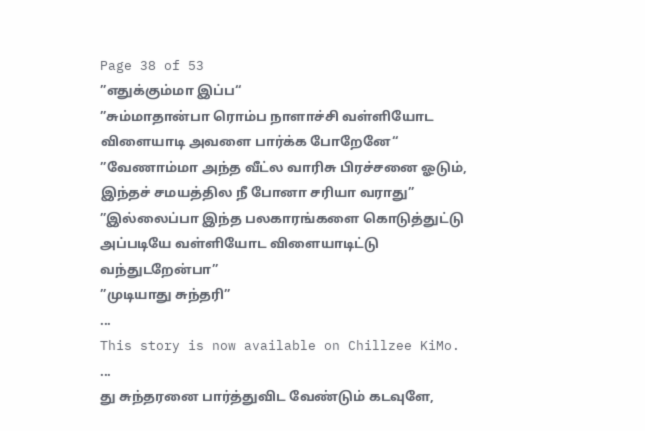Page 38 of 53
”எதுக்கும்மா இப்ப“
”சும்மாதான்பா ரொம்ப நாளாச்சி வள்ளியோட விளையாடி அவளை பார்க்க போறேனே“
”வேணாம்மா அந்த வீட்ல வாரிசு பிரச்சனை ஓடும், இந்தச் சமயத்தில நீ போனா சரியா வராது”
”இல்லைப்பா இந்த பலகாரங்களை கொடுத்துட்டு அப்படியே வள்ளியோட விளையாடிட்டு வந்துடறேன்பா”
”முடியாது சுந்தரி”
...
This story is now available on Chillzee KiMo.
...
து சுந்தரனை பார்த்துவிட வேண்டும் கடவுளே,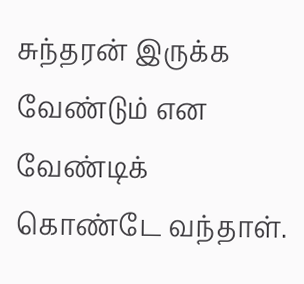சுந்தரன் இருக்க வேண்டும் என வேண்டிக் கொண்டே வந்தாள்.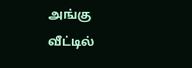அங்கு வீட்டில்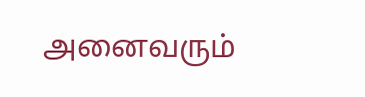அனைவரும்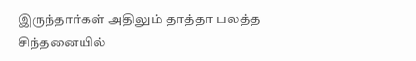இருந்தார்கள் அதிலும் தாத்தா பலத்த சிந்தனையில்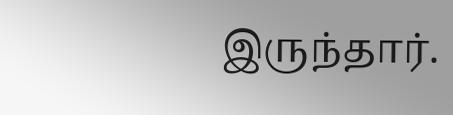இருந்தார்.